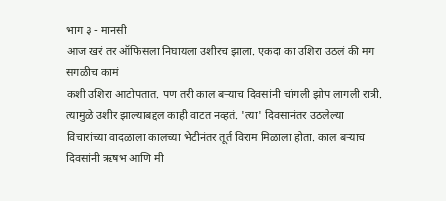भाग ३ - मानसी
आज खरं तर ऑफिसला निघायला उशीरच झाला. एकदा का उशिरा उठलं की मग सगळीच कामं
कशी उशिरा आटोपतात. पण तरी काल बऱ्याच दिवसांनी चांगली झोप लागली रात्री.
त्यामुळे उशीर झाल्याबद्दल काही वाटत नव्हतं. 'त्या' दिवसानंतर उठलेल्या
विचारांच्या वादळाला कालच्या भेटीनंतर तूर्त विराम मिळाला होता. काल बऱ्याच दिवसांनी ऋषभ आणि मी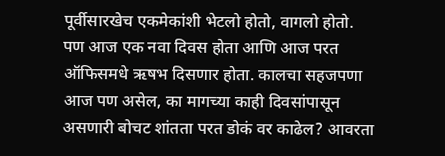पूर्वीसारखेच एकमेकांशी भेटलो होतो, वागलो होतो.
पण आज एक नवा दिवस होता आणि आज परत ऑफिसमधे ऋषभ दिसणार होता. कालचा सहजपणा आज पण असेल, का मागच्या काही दिवसांपासून असणारी बोचट शांतता परत डोकं वर काढेल? आवरता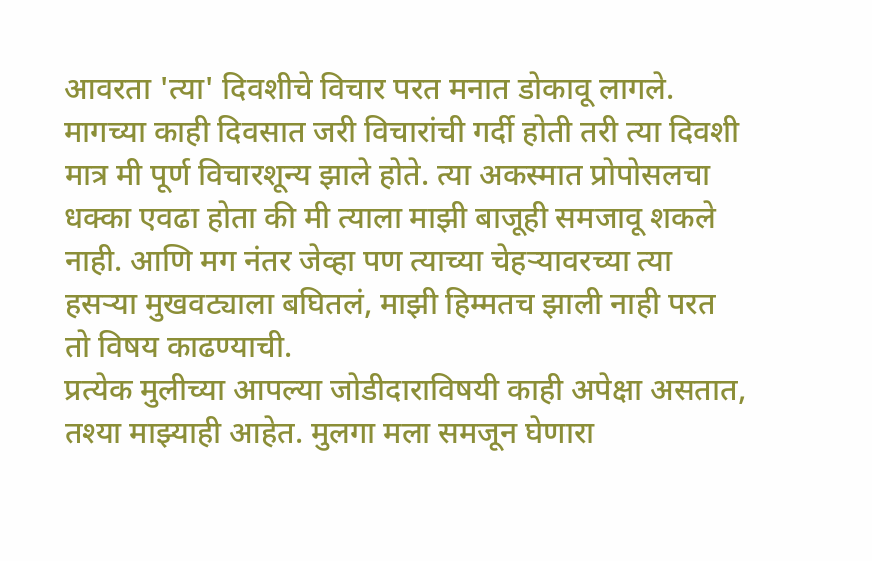आवरता 'त्या' दिवशीचे विचार परत मनात डोकावू लागले. मागच्या काही दिवसात जरी विचारांची गर्दी होती तरी त्या दिवशी मात्र मी पूर्ण विचारशून्य झाले होते. त्या अकस्मात प्रोपोसलचा धक्का एवढा होता की मी त्याला माझी बाजूही समजावू शकले नाही. आणि मग नंतर जेव्हा पण त्याच्या चेहऱ्यावरच्या त्या हसऱ्या मुखवट्याला बघितलं, माझी हिम्मतच झाली नाही परत तो विषय काढण्याची.
प्रत्येक मुलीच्या आपल्या जोडीदाराविषयी काही अपेक्षा असतात, तश्या माझ्याही आहेत. मुलगा मला समजून घेणारा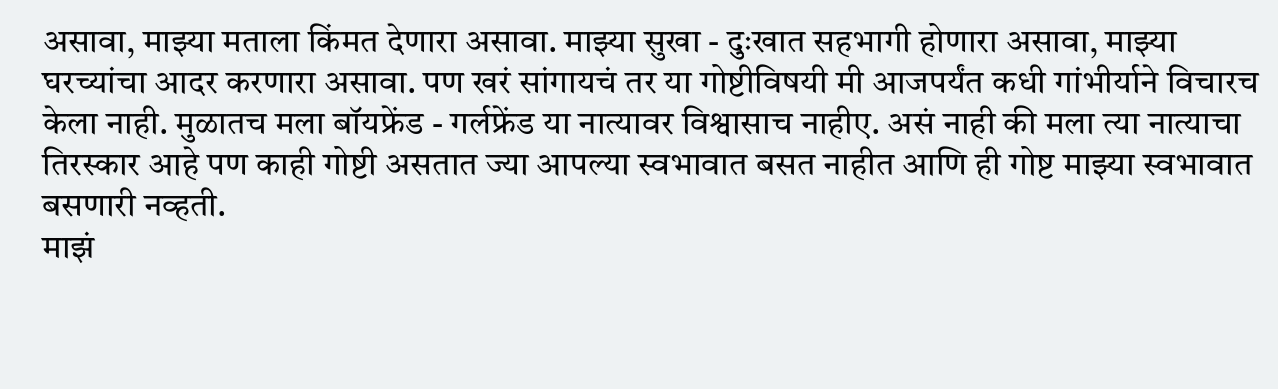असावा, माझ्या मताला किंमत देणारा असावा. माझ्या सुखा - दुःखात सहभागी होणारा असावा, माझ्या घरच्यांचा आदर करणारा असावा. पण खरं सांगायचं तर या गोष्टीविषयी मी आजपर्यंत कधी गांभीर्याने विचारच केला नाही. मुळातच मला बॉयफ्रेंड - गर्लफ्रेंड या नात्यावर विश्वासाच नाहीए. असं नाही की मला त्या नात्याचा तिरस्कार आहे पण काही गोष्टी असतात ज्या आपल्या स्वभावात बसत नाहीत आणि ही गोष्ट माझ्या स्वभावात बसणारी नव्हती.
माझं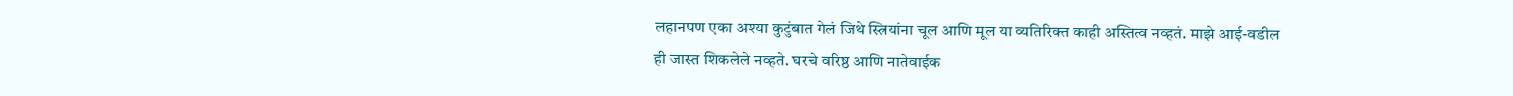लहानपण एका अश्या कुटुंबात गेलं जिथे स्त्रियांना चूल आणि मूल या व्यतिरिक्त काही अस्तित्व नव्हतं. माझे आई-वडील ही जास्त शिकलेले नव्हते. घरचे वरिष्ठ आणि नातेवाईक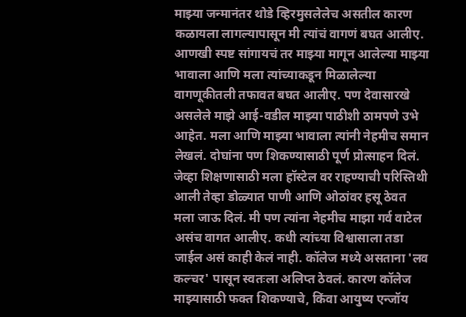माझ्या जन्मानंतर थोडे व्हिरमुसलेलेच असतील कारण कळायला लागल्यापासून मी त्यांचं वागणं बघत आलीए. आणखी स्पष्ट सांगायचं तर माझ्या मागून आलेल्या माझ्या भावाला आणि मला त्यांच्याकडून मिळालेल्या वागणूकीतली तफावत बघत आलीए. पण देवासारखे असलेले माझे आई-वडील माझ्या पाठीशी ठामपणे उभे आहेत. मला आणि माझ्या भावाला त्यांनी नेहमीच समान लेखलं. दोघांना पण शिकण्यासाठी पूर्ण प्रोत्साहन दिलं. जेव्हा शिक्षणासाठी मला हॉस्टेल वर राहण्याची परिस्तिथी आली तेव्हा डोळ्यात पाणी आणि ओठांवर हसू ठेवत मला जाऊ दिलं. मी पण त्यांना नेहमीच माझा गर्व वाटेल असंच वागत आलीए. कधी त्यांच्या विश्वासाला तडा जाईल असं काही केलं नाही. कॉलेज मध्ये असताना 'लव कल्चर' पासून स्वतःला अलिप्त ठेवलं. कारण कॉलेज माझ्यासाठी फक्त शिकण्याचे, किंवा आयुष्य एन्जॉय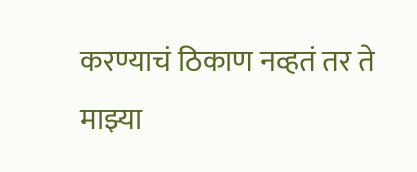करण्याचं ठिकाण नव्हतं तर ते माझ्या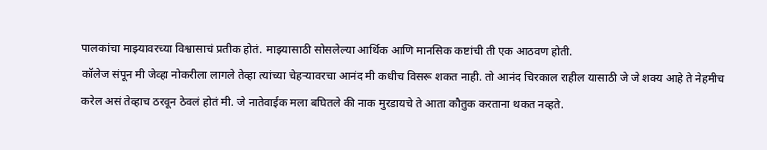पालकांचा माझ्यावरच्या विश्वासाचं प्रतीक होतं. माझ्यासाठी सोसलेल्या आर्थिक आणि मानसिक कष्टांची ती एक आठवण होती.
कॉलेज संपून मी जेव्हा नोकरीला लागले तेव्हा त्यांच्या चेहऱ्यावरचा आनंद मी कधीच विसरू शकत नाही. तो आनंद चिरकाल राहील यासाठी जे जे शक्य आहे ते नेहमीच करेल असं तेव्हाच ठरवून ठेवलं होतं मी. जे नातेवाईक मला बघितले की नाक मुरडायचे ते आता कौतुक करताना थकत नव्हते.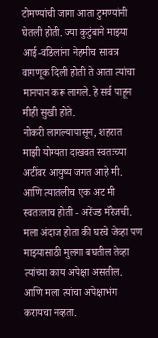टोमण्यांची जागा आता टुमण्यांनी घेतली होती. ज्या कुटुंबाने माझ्या आई-वडिलांना नेहमीच सावत्र वागणूक दिली होती ते आता त्यांचा मानपान करू लागले. हे सर्व पाहून मीही सुखी होते.
नोकरी लागल्यापासून, शहरात माझी योग्यता दाखवत स्वतःच्या अटींवर आयुष्य जगत आहे मी. आणि त्यातलीच एक अट मी स्वतःलाच होती - अरेंज्ड मॅरेजची. मला अंदाज होता की घरचे जेव्हा पण माझ्यासाठी मुलगा बघतील तेव्हा त्यांच्या काय अपेक्षा असतील. आणि मला त्यांचा अपेक्षाभंग करायचा नव्हता.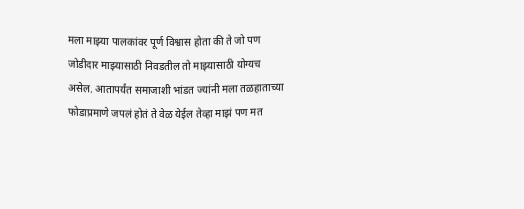मला माझ्या पालकांवर पूर्ण विश्वास होता की ते जो पण जोडीदार माझ्यासाठी निवडतील तो माझ्यासाठी योग्यच असेल. आतापर्यंत समाजाशी भांडत ज्यांनी मला तळहाताच्या फोडाप्रमाणे जपलं होतं ते वेळ येईल तेव्हा माझं पण मत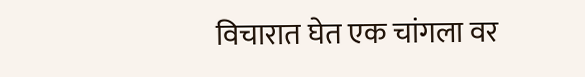विचारात घेत एक चांगला वर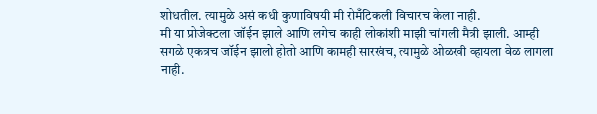शोधतील. त्यामुळे असं कधी कुणाविषयी मी रोमँटिकली विचारच केला नाही.
मी या प्रोजेक्टला जॉईन झाले आणि लगेच काही लोकांशी माझी चांगली मैत्री झाली. आम्ही सगळे एकत्रच जॉईन झालो होतो आणि कामही सारखंच, त्यामुळे ओळखी व्हायला वेळ लागला नाही.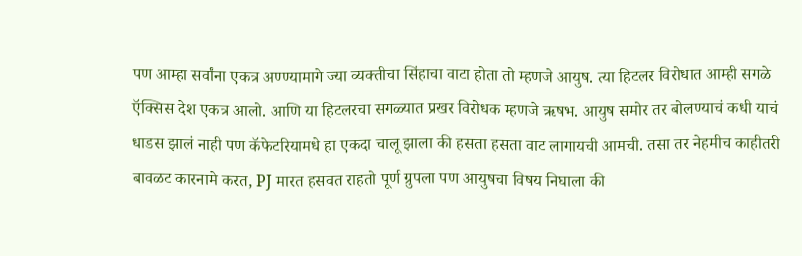पण आम्हा सर्वांना एकत्र अण्ण्यामागे ज्या व्यक्तीचा सिंहाचा वाटा होता तो म्हणजे आयुष. त्या हिटलर विरोधात आम्ही सगळे ऍक्सिस देश एकत्र आलो. आणि या हिटलरचा सगळ्यात प्रखर विरोधक म्हणजे ऋषभ. आयुष समोर तर बोलण्याचं कधी याचं धाडस झालं नाही पण कॅफेटरियामधे हा एकदा चालू झाला की हसता हसता वाट लागायची आमची. तसा तर नेहमीच काहीतरी बावळट कारनामे करत, PJ मारत हसवत राहतो पूर्ण ग्रुपला पण आयुषचा विषय निघाला की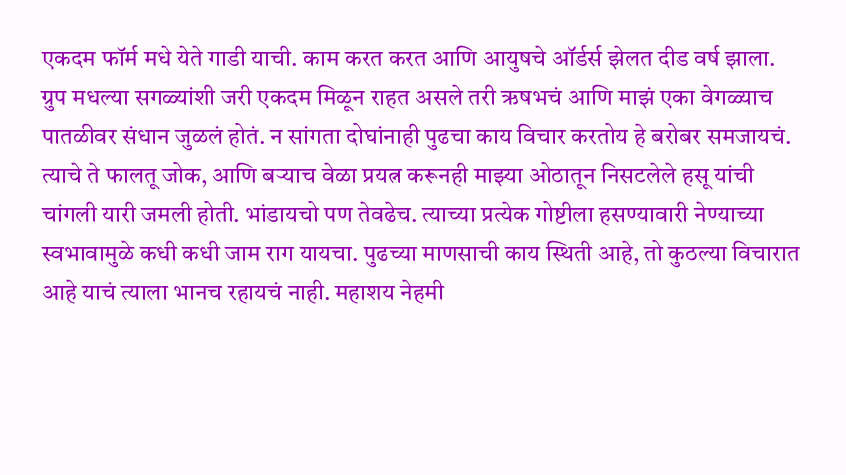एकदम फॉर्म मधे येते गाडी याची. काम करत करत आणि आयुषचे ऑर्डर्स झेलत दीड वर्ष झाला. ग्रुप मधल्या सगळ्यांशी जरी एकदम मिळून राहत असले तरी ऋषभचं आणि माझं एका वेगळ्याच पातळीवर संधान जुळलं होतं. न सांगता दोघांनाही पुढचा काय विचार करतोय हे बरोबर समजायचं. त्याचे ते फालतू जोक, आणि बऱ्याच वेळा प्रयत्न करूनही माझ्या ओठातून निसटलेले हसू यांची चांगली यारी जमली होती. भांडायचो पण तेवढेच. त्याच्या प्रत्येक गोष्टीला हसण्यावारी नेण्याच्या स्वभावामुळे कधी कधी जाम राग यायचा. पुढच्या माणसाची काय स्थिती आहे, तो कुठल्या विचारात आहे याचं त्याला भानच रहायचं नाही. महाशय नेहमी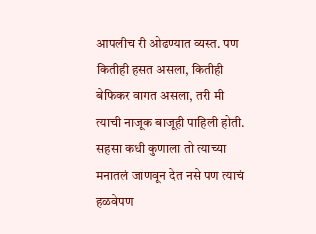आपलीच री ओढण्यात व्यस्त. पण कितीही हसत असला, कितीही बेफिकर वागत असला, तरी मी त्याची नाजूक बाजूही पाहिली होती. सहसा कधी कुणाला तो त्याच्या मनातलं जाणवून देत नसे पण त्याचं हळवेपण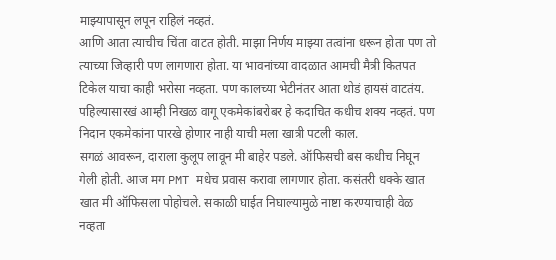माझ्यापासून लपून राहिलं नव्हतं.
आणि आता त्याचीच चिंता वाटत होती. माझा निर्णय माझ्या तत्वांना धरून होता पण तो त्याच्या जिव्हारी पण लागणारा होता. या भावनांच्या वादळात आमची मैत्री कितपत टिकेल याचा काही भरोसा नव्हता. पण कालच्या भेटीनंतर आता थोडं हायसं वाटतंय. पहिल्यासारखं आम्ही निखळ वागू एकमेकांबरोबर हे कदाचित कधीच शक्य नव्हतं. पण निदान एकमेकांना पारखे होणार नाही याची मला खात्री पटली काल.
सगळं आवरून, दाराला कुलूप लावून मी बाहेर पडले. ऑफिसची बस कधीच निघून गेली होती. आज मग PMT मधेच प्रवास करावा लागणार होता. कसंतरी धक्के खात खात मी ऑफिसला पोहोचले. सकाळी घाईत निघाल्यामुळे नाष्टा करण्याचाही वेळ नव्हता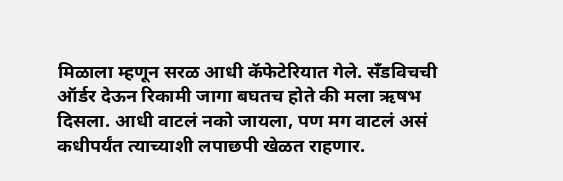मिळाला म्हणून सरळ आधी कॅफेटेरियात गेले. सॅंडविचची ऑर्डर देऊन रिकामी जागा बघतच होते की मला ऋषभ दिसला. आधी वाटलं नको जायला, पण मग वाटलं असं कधीपर्यंत त्याच्याशी लपाछपी खेळत राहणार.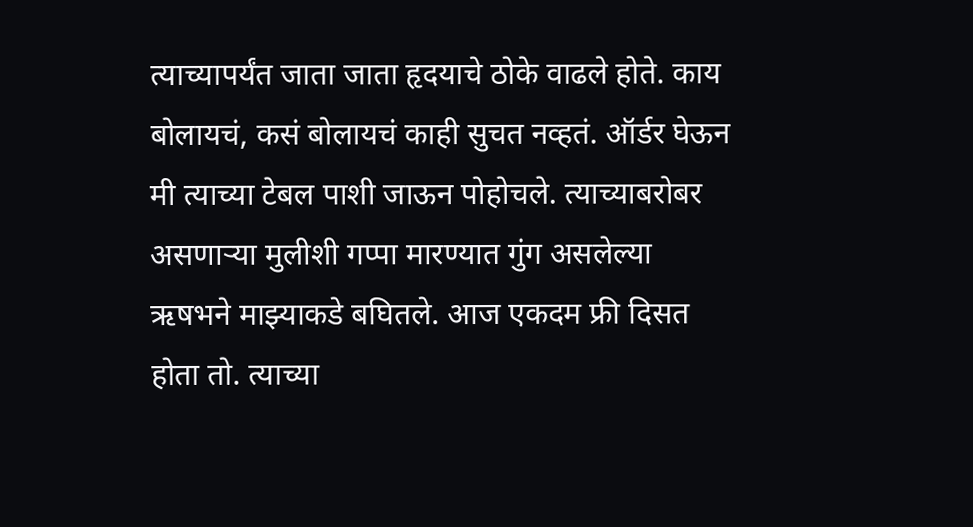त्याच्यापर्यंत जाता जाता हृदयाचे ठोके वाढले होते. काय बोलायचं, कसं बोलायचं काही सुचत नव्हतं. ऑर्डर घेऊन मी त्याच्या टेबल पाशी जाऊन पोहोचले. त्याच्याबरोबर असणाऱ्या मुलीशी गप्पा मारण्यात गुंग असलेल्या ऋषभने माझ्याकडे बघितले. आज एकदम फ्री दिसत होता तो. त्याच्या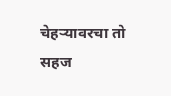चेहऱ्यावरचा तो सहज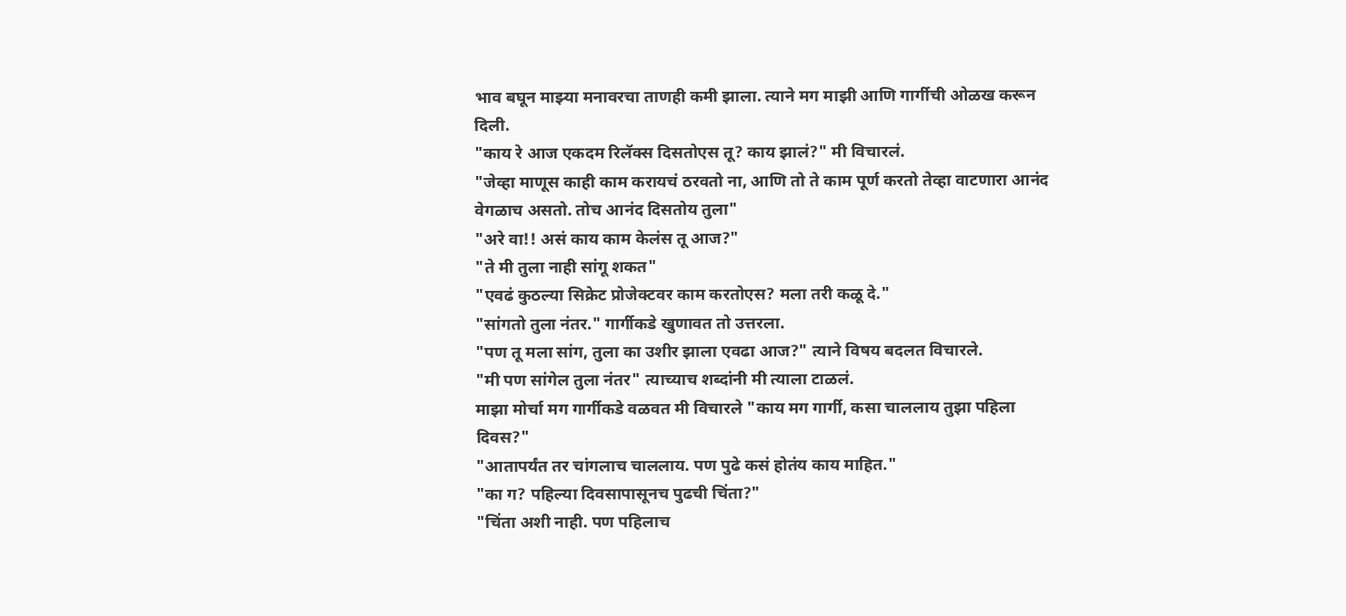भाव बघून माझ्या मनावरचा ताणही कमी झाला. त्याने मग माझी आणि गार्गीची ओळख करून दिली.
"काय रे आज एकदम रिलॅक्स दिसतोएस तू? काय झालं?" मी विचारलं.
"जेव्हा माणूस काही काम करायचं ठरवतो ना, आणि तो ते काम पूर्ण करतो तेव्हा वाटणारा आनंद वेगळाच असतो. तोच आनंद दिसतोय तुला"
"अरे वा!! असं काय काम केलंस तू आज?"
"ते मी तुला नाही सांगू शकत"
"एवढं कुठल्या सिक्रेट प्रोजेक्टवर काम करतोएस? मला तरी कळू दे."
"सांगतो तुला नंतर." गार्गीकडे खुणावत तो उत्तरला.
"पण तू मला सांग, तुला का उशीर झाला एवढा आज?" त्याने विषय बदलत विचारले.
"मी पण सांगेल तुला नंतर" त्याच्याच शब्दांनी मी त्याला टाळलं.
माझा मोर्चा मग गार्गीकडे वळवत मी विचारले "काय मग गार्गी, कसा चाललाय तुझा पहिला दिवस?"
"आतापर्यंत तर चांगलाच चाललाय. पण पुढे कसं होतंय काय माहित."
"का ग? पहिल्या दिवसापासूनच पुढची चिंता?"
"चिंता अशी नाही. पण पहिलाच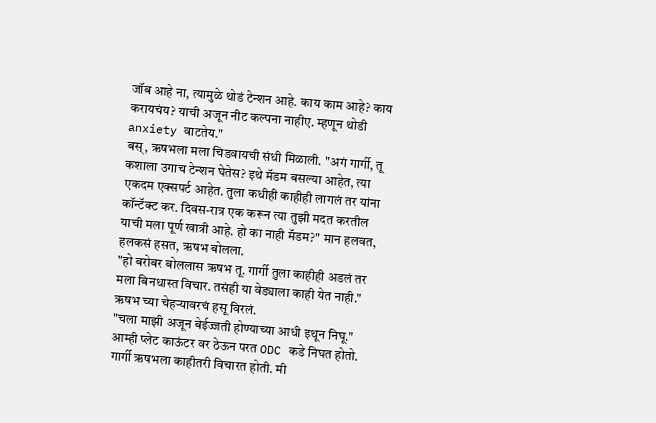जॉब आहे ना, त्यामुळे थोडं टेन्शन आहे. काय काम आहे? काय करायचंय? याची अजून नीट कल्पना नाहीए. म्हणून थोडी anxiety वाटतेय."
बस्, ऋषभला मला चिडवायची संधी मिळाली. "अगं गार्गी, तू कशाला उगाच टेन्शन घेतेस? इथे मॅडम बसल्या आहेत, त्या एकदम एक्सपर्ट आहेत. तुला कधीही काहीही लागलं तर यांना कॉन्टॅक्ट कर. दिवस-रात्र एक करून त्या तुझी मदत करतील याची मला पूर्ण खात्री आहे. हो का नाही मॅडम?" मान हलवत, हलकसं हसत, ऋषभ बोलला.
"हो बरोबर बोललास ऋषभ तू. गार्गी तुला काहीही अडलं तर मला बिनधास्त विचार. तसंही या वेड्याला काही येत नाही."
ऋषभ च्या चेहऱ्यावरचं हसू विरलं.
"चला माझी अजून बेईज्जती होण्याच्या आधी इथून निघू."
आम्ही प्लेट काऊंटर वर ठेऊन परत ODC कडे निघत होतो. गार्गी ऋषभला काहीतरी विचारत होती. मी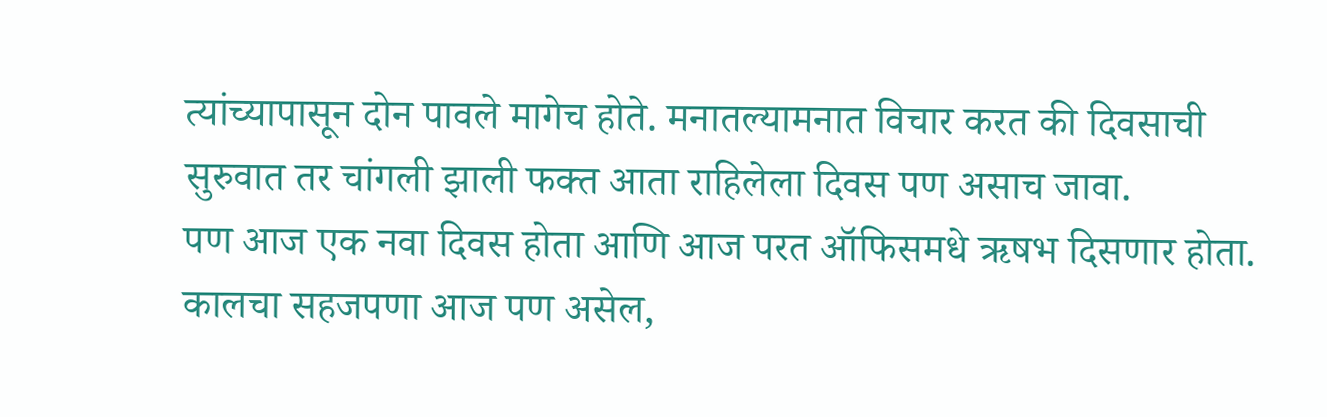त्यांच्यापासून दोन पावले मागेच होते. मनातल्यामनात विचार करत की दिवसाची सुरुवात तर चांगली झाली फक्त आता राहिलेला दिवस पण असाच जावा.
पण आज एक नवा दिवस होता आणि आज परत ऑफिसमधे ऋषभ दिसणार होता. कालचा सहजपणा आज पण असेल,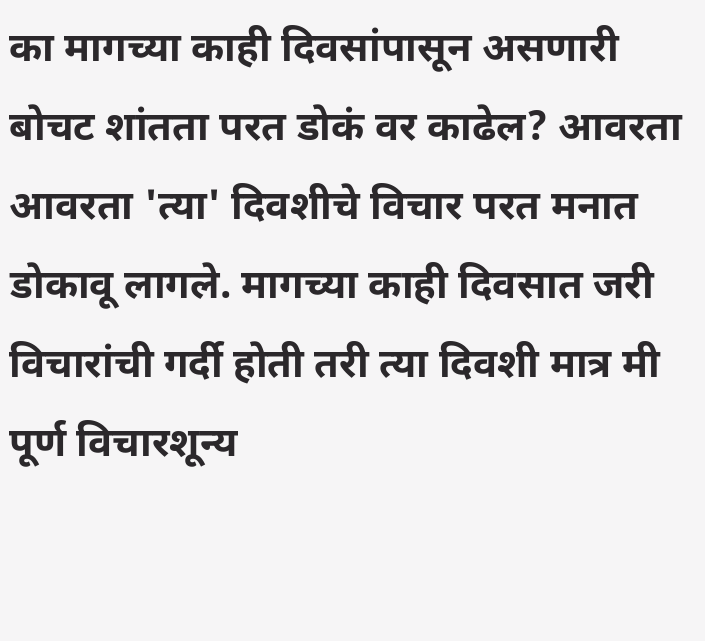का मागच्या काही दिवसांपासून असणारी बोचट शांतता परत डोकं वर काढेल? आवरता आवरता 'त्या' दिवशीचे विचार परत मनात डोकावू लागले. मागच्या काही दिवसात जरी विचारांची गर्दी होती तरी त्या दिवशी मात्र मी पूर्ण विचारशून्य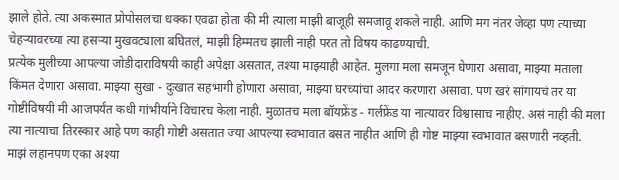झाले होते. त्या अकस्मात प्रोपोसलचा धक्का एवढा होता की मी त्याला माझी बाजूही समजावू शकले नाही. आणि मग नंतर जेव्हा पण त्याच्या चेहऱ्यावरच्या त्या हसऱ्या मुखवट्याला बघितलं, माझी हिम्मतच झाली नाही परत तो विषय काढण्याची.
प्रत्येक मुलीच्या आपल्या जोडीदाराविषयी काही अपेक्षा असतात, तश्या माझ्याही आहेत. मुलगा मला समजून घेणारा असावा, माझ्या मताला किंमत देणारा असावा. माझ्या सुखा - दुःखात सहभागी होणारा असावा, माझ्या घरच्यांचा आदर करणारा असावा. पण खरं सांगायचं तर या गोष्टीविषयी मी आजपर्यंत कधी गांभीर्याने विचारच केला नाही. मुळातच मला बॉयफ्रेंड - गर्लफ्रेंड या नात्यावर विश्वासाच नाहीए. असं नाही की मला त्या नात्याचा तिरस्कार आहे पण काही गोष्टी असतात ज्या आपल्या स्वभावात बसत नाहीत आणि ही गोष्ट माझ्या स्वभावात बसणारी नव्हती.
माझं लहानपण एका अश्या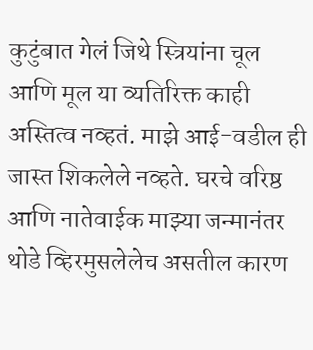कुटुंबात गेलं जिथे स्त्रियांना चूल आणि मूल या व्यतिरिक्त काही अस्तित्व नव्हतं. माझे आई-वडील ही जास्त शिकलेले नव्हते. घरचे वरिष्ठ आणि नातेवाईक माझ्या जन्मानंतर थोडे व्हिरमुसलेलेच असतील कारण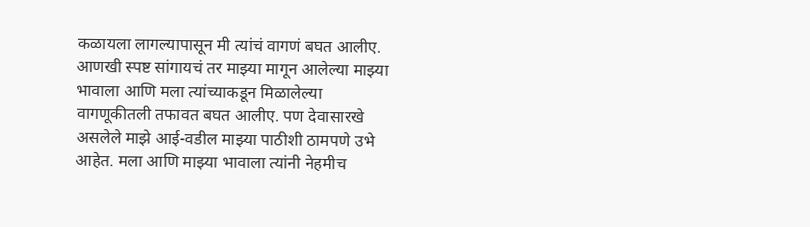कळायला लागल्यापासून मी त्यांचं वागणं बघत आलीए. आणखी स्पष्ट सांगायचं तर माझ्या मागून आलेल्या माझ्या भावाला आणि मला त्यांच्याकडून मिळालेल्या वागणूकीतली तफावत बघत आलीए. पण देवासारखे असलेले माझे आई-वडील माझ्या पाठीशी ठामपणे उभे आहेत. मला आणि माझ्या भावाला त्यांनी नेहमीच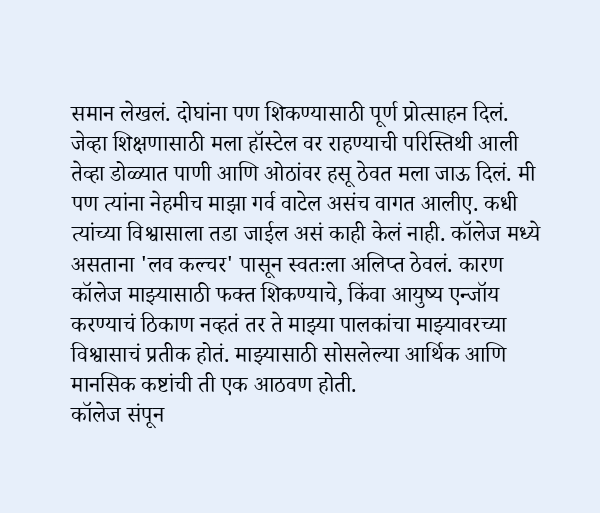समान लेखलं. दोघांना पण शिकण्यासाठी पूर्ण प्रोत्साहन दिलं. जेव्हा शिक्षणासाठी मला हॉस्टेल वर राहण्याची परिस्तिथी आली तेव्हा डोळ्यात पाणी आणि ओठांवर हसू ठेवत मला जाऊ दिलं. मी पण त्यांना नेहमीच माझा गर्व वाटेल असंच वागत आलीए. कधी त्यांच्या विश्वासाला तडा जाईल असं काही केलं नाही. कॉलेज मध्ये असताना 'लव कल्चर' पासून स्वतःला अलिप्त ठेवलं. कारण कॉलेज माझ्यासाठी फक्त शिकण्याचे, किंवा आयुष्य एन्जॉय करण्याचं ठिकाण नव्हतं तर ते माझ्या पालकांचा माझ्यावरच्या विश्वासाचं प्रतीक होतं. माझ्यासाठी सोसलेल्या आर्थिक आणि मानसिक कष्टांची ती एक आठवण होती.
कॉलेज संपून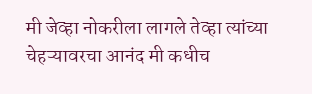मी जेव्हा नोकरीला लागले तेव्हा त्यांच्या चेहऱ्यावरचा आनंद मी कधीच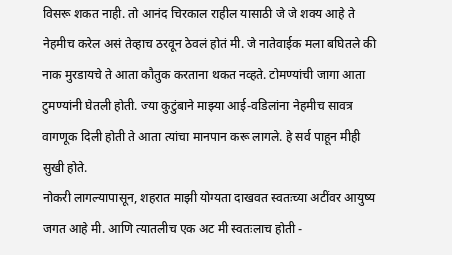विसरू शकत नाही. तो आनंद चिरकाल राहील यासाठी जे जे शक्य आहे ते नेहमीच करेल असं तेव्हाच ठरवून ठेवलं होतं मी. जे नातेवाईक मला बघितले की नाक मुरडायचे ते आता कौतुक करताना थकत नव्हते. टोमण्यांची जागा आता टुमण्यांनी घेतली होती. ज्या कुटुंबाने माझ्या आई-वडिलांना नेहमीच सावत्र वागणूक दिली होती ते आता त्यांचा मानपान करू लागले. हे सर्व पाहून मीही सुखी होते.
नोकरी लागल्यापासून, शहरात माझी योग्यता दाखवत स्वतःच्या अटींवर आयुष्य जगत आहे मी. आणि त्यातलीच एक अट मी स्वतःलाच होती -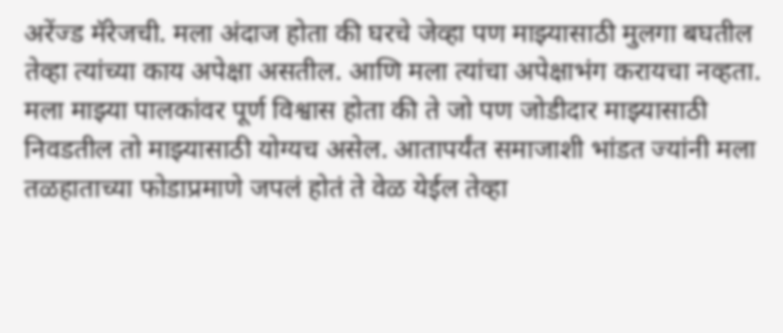अरेंज्ड मॅरेजची. मला अंदाज होता की घरचे जेव्हा पण माझ्यासाठी मुलगा बघतील तेव्हा त्यांच्या काय अपेक्षा असतील. आणि मला त्यांचा अपेक्षाभंग करायचा नव्हता. मला माझ्या पालकांवर पूर्ण विश्वास होता की ते जो पण जोडीदार माझ्यासाठी निवडतील तो माझ्यासाठी योग्यच असेल. आतापर्यंत समाजाशी भांडत ज्यांनी मला तळहाताच्या फोडाप्रमाणे जपलं होतं ते वेळ येईल तेव्हा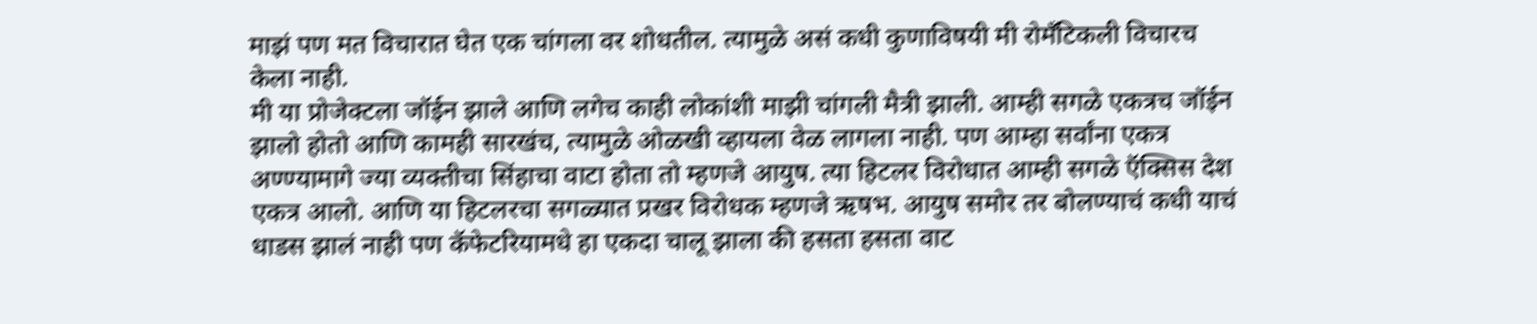माझं पण मत विचारात घेत एक चांगला वर शोधतील. त्यामुळे असं कधी कुणाविषयी मी रोमँटिकली विचारच केला नाही.
मी या प्रोजेक्टला जॉईन झाले आणि लगेच काही लोकांशी माझी चांगली मैत्री झाली. आम्ही सगळे एकत्रच जॉईन झालो होतो आणि कामही सारखंच, त्यामुळे ओळखी व्हायला वेळ लागला नाही. पण आम्हा सर्वांना एकत्र अण्ण्यामागे ज्या व्यक्तीचा सिंहाचा वाटा होता तो म्हणजे आयुष. त्या हिटलर विरोधात आम्ही सगळे ऍक्सिस देश एकत्र आलो. आणि या हिटलरचा सगळ्यात प्रखर विरोधक म्हणजे ऋषभ. आयुष समोर तर बोलण्याचं कधी याचं धाडस झालं नाही पण कॅफेटरियामधे हा एकदा चालू झाला की हसता हसता वाट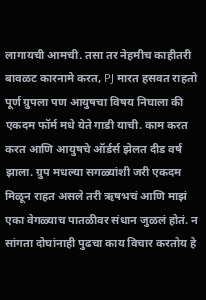लागायची आमची. तसा तर नेहमीच काहीतरी बावळट कारनामे करत, PJ मारत हसवत राहतो पूर्ण ग्रुपला पण आयुषचा विषय निघाला की एकदम फॉर्म मधे येते गाडी याची. काम करत करत आणि आयुषचे ऑर्डर्स झेलत दीड वर्ष झाला. ग्रुप मधल्या सगळ्यांशी जरी एकदम मिळून राहत असले तरी ऋषभचं आणि माझं एका वेगळ्याच पातळीवर संधान जुळलं होतं. न सांगता दोघांनाही पुढचा काय विचार करतोय हे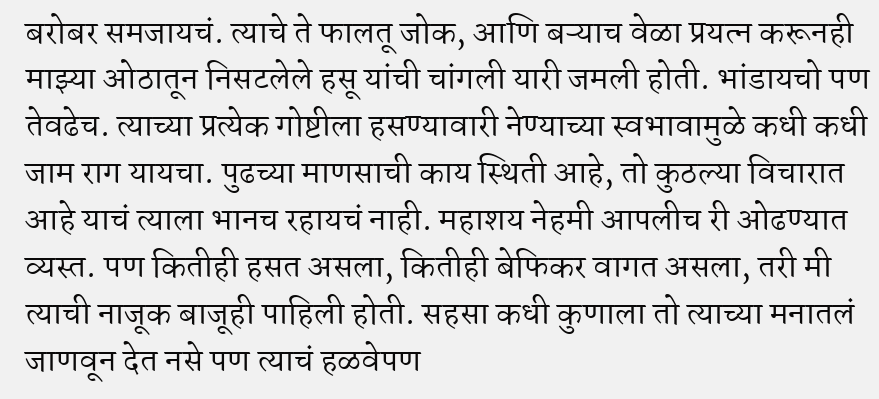बरोबर समजायचं. त्याचे ते फालतू जोक, आणि बऱ्याच वेळा प्रयत्न करूनही माझ्या ओठातून निसटलेले हसू यांची चांगली यारी जमली होती. भांडायचो पण तेवढेच. त्याच्या प्रत्येक गोष्टीला हसण्यावारी नेण्याच्या स्वभावामुळे कधी कधी जाम राग यायचा. पुढच्या माणसाची काय स्थिती आहे, तो कुठल्या विचारात आहे याचं त्याला भानच रहायचं नाही. महाशय नेहमी आपलीच री ओढण्यात व्यस्त. पण कितीही हसत असला, कितीही बेफिकर वागत असला, तरी मी त्याची नाजूक बाजूही पाहिली होती. सहसा कधी कुणाला तो त्याच्या मनातलं जाणवून देत नसे पण त्याचं हळवेपण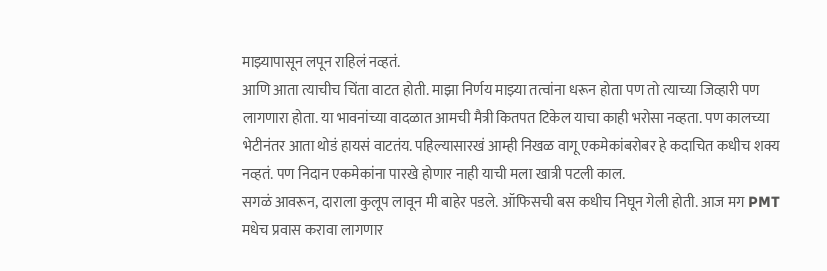माझ्यापासून लपून राहिलं नव्हतं.
आणि आता त्याचीच चिंता वाटत होती. माझा निर्णय माझ्या तत्वांना धरून होता पण तो त्याच्या जिव्हारी पण लागणारा होता. या भावनांच्या वादळात आमची मैत्री कितपत टिकेल याचा काही भरोसा नव्हता. पण कालच्या भेटीनंतर आता थोडं हायसं वाटतंय. पहिल्यासारखं आम्ही निखळ वागू एकमेकांबरोबर हे कदाचित कधीच शक्य नव्हतं. पण निदान एकमेकांना पारखे होणार नाही याची मला खात्री पटली काल.
सगळं आवरून, दाराला कुलूप लावून मी बाहेर पडले. ऑफिसची बस कधीच निघून गेली होती. आज मग PMT मधेच प्रवास करावा लागणार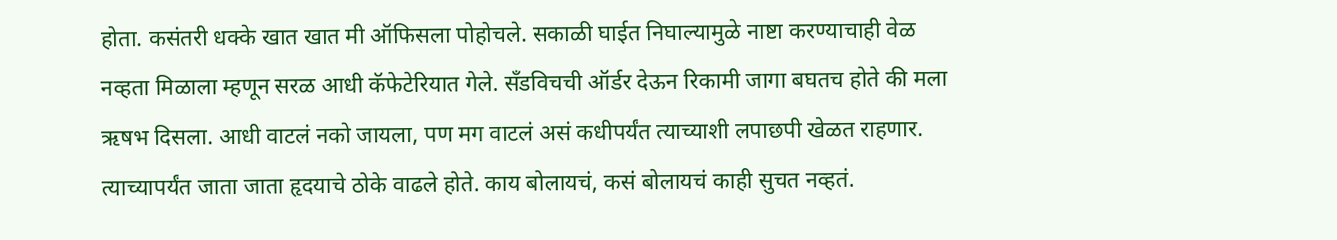होता. कसंतरी धक्के खात खात मी ऑफिसला पोहोचले. सकाळी घाईत निघाल्यामुळे नाष्टा करण्याचाही वेळ नव्हता मिळाला म्हणून सरळ आधी कॅफेटेरियात गेले. सॅंडविचची ऑर्डर देऊन रिकामी जागा बघतच होते की मला ऋषभ दिसला. आधी वाटलं नको जायला, पण मग वाटलं असं कधीपर्यंत त्याच्याशी लपाछपी खेळत राहणार. त्याच्यापर्यंत जाता जाता हृदयाचे ठोके वाढले होते. काय बोलायचं, कसं बोलायचं काही सुचत नव्हतं.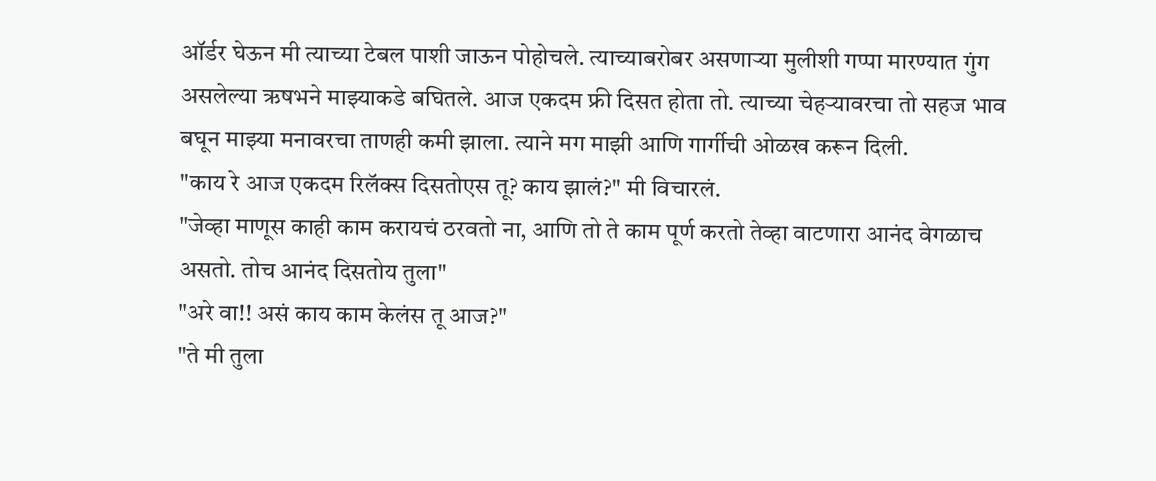ऑर्डर घेऊन मी त्याच्या टेबल पाशी जाऊन पोहोचले. त्याच्याबरोबर असणाऱ्या मुलीशी गप्पा मारण्यात गुंग असलेल्या ऋषभने माझ्याकडे बघितले. आज एकदम फ्री दिसत होता तो. त्याच्या चेहऱ्यावरचा तो सहज भाव बघून माझ्या मनावरचा ताणही कमी झाला. त्याने मग माझी आणि गार्गीची ओळख करून दिली.
"काय रे आज एकदम रिलॅक्स दिसतोएस तू? काय झालं?" मी विचारलं.
"जेव्हा माणूस काही काम करायचं ठरवतो ना, आणि तो ते काम पूर्ण करतो तेव्हा वाटणारा आनंद वेगळाच असतो. तोच आनंद दिसतोय तुला"
"अरे वा!! असं काय काम केलंस तू आज?"
"ते मी तुला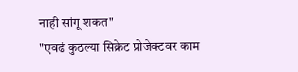नाही सांगू शकत"
"एवढं कुठल्या सिक्रेट प्रोजेक्टवर काम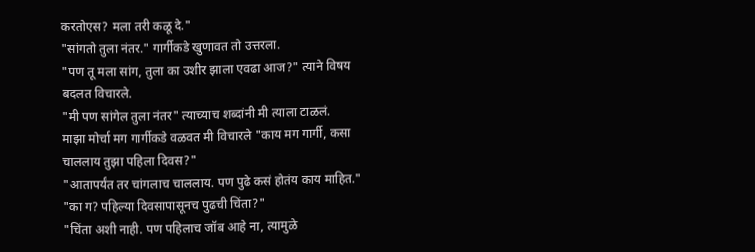करतोएस? मला तरी कळू दे."
"सांगतो तुला नंतर." गार्गीकडे खुणावत तो उत्तरला.
"पण तू मला सांग, तुला का उशीर झाला एवढा आज?" त्याने विषय बदलत विचारले.
"मी पण सांगेल तुला नंतर" त्याच्याच शब्दांनी मी त्याला टाळलं.
माझा मोर्चा मग गार्गीकडे वळवत मी विचारले "काय मग गार्गी, कसा चाललाय तुझा पहिला दिवस?"
"आतापर्यंत तर चांगलाच चाललाय. पण पुढे कसं होतंय काय माहित."
"का ग? पहिल्या दिवसापासूनच पुढची चिंता?"
"चिंता अशी नाही. पण पहिलाच जॉब आहे ना, त्यामुळे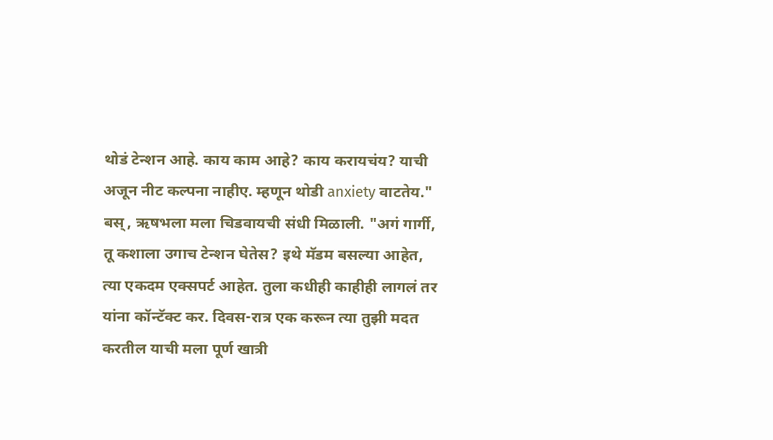थोडं टेन्शन आहे. काय काम आहे? काय करायचंय? याची अजून नीट कल्पना नाहीए. म्हणून थोडी anxiety वाटतेय."
बस्, ऋषभला मला चिडवायची संधी मिळाली. "अगं गार्गी, तू कशाला उगाच टेन्शन घेतेस? इथे मॅडम बसल्या आहेत, त्या एकदम एक्सपर्ट आहेत. तुला कधीही काहीही लागलं तर यांना कॉन्टॅक्ट कर. दिवस-रात्र एक करून त्या तुझी मदत करतील याची मला पूर्ण खात्री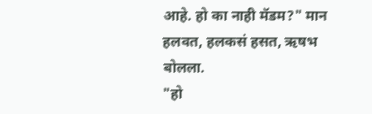आहे. हो का नाही मॅडम?" मान हलवत, हलकसं हसत, ऋषभ बोलला.
"हो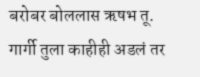बरोबर बोललास ऋषभ तू. गार्गी तुला काहीही अडलं तर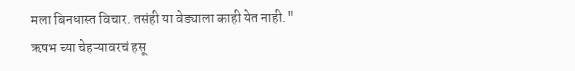मला बिनधास्त विचार. तसंही या वेड्याला काही येत नाही."
ऋषभ च्या चेहऱ्यावरचं हसू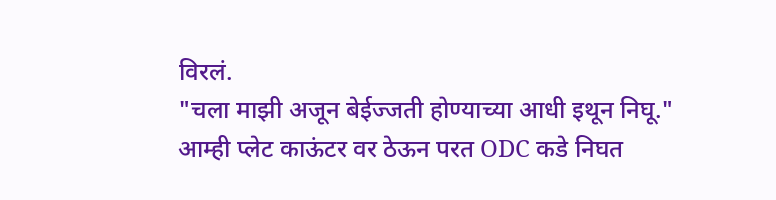विरलं.
"चला माझी अजून बेईज्जती होण्याच्या आधी इथून निघू."
आम्ही प्लेट काऊंटर वर ठेऊन परत ODC कडे निघत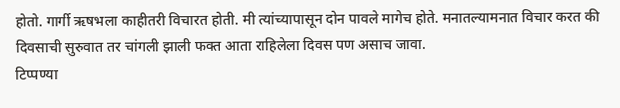होतो. गार्गी ऋषभला काहीतरी विचारत होती. मी त्यांच्यापासून दोन पावले मागेच होते. मनातल्यामनात विचार करत की दिवसाची सुरुवात तर चांगली झाली फक्त आता राहिलेला दिवस पण असाच जावा.
टिप्पण्या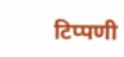टिप्पणी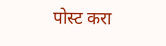पोस्ट करा